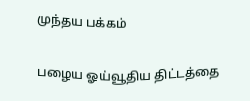முந்தய பக்கம்

பழைய ஓய்வூதிய திட்டத்தை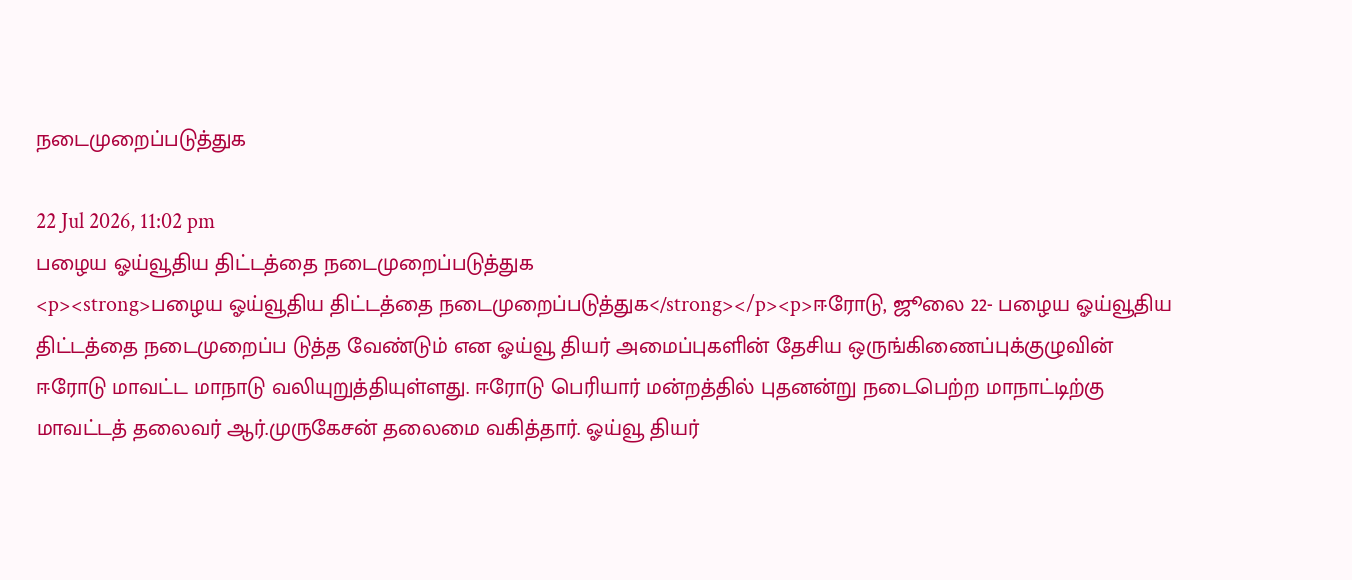நடைமுறைப்படுத்துக

22 Jul 2026, 11:02 pm
பழைய ஓய்வூதிய திட்டத்தை நடைமுறைப்படுத்துக
<p><strong>பழைய ஓய்வூதிய திட்டத்தை நடைமுறைப்படுத்துக</strong></p><p>ஈரோடு, ஜூலை 22- பழைய ஓய்வூதிய திட்டத்தை நடைமுறைப்ப டுத்த வேண்டும் என ஓய்வூ தியர் அமைப்புகளின் தேசிய ஒருங்கிணைப்புக்குழுவின் ஈரோடு மாவட்ட மாநாடு வலியுறுத்தியுள்ளது. ஈரோடு பெரியார் மன்றத்தில் புதனன்று நடைபெற்ற மாநாட்டிற்கு மாவட்டத் தலைவர் ஆர்.முருகேசன் தலைமை வகித்தார். ஓய்வூ தியர்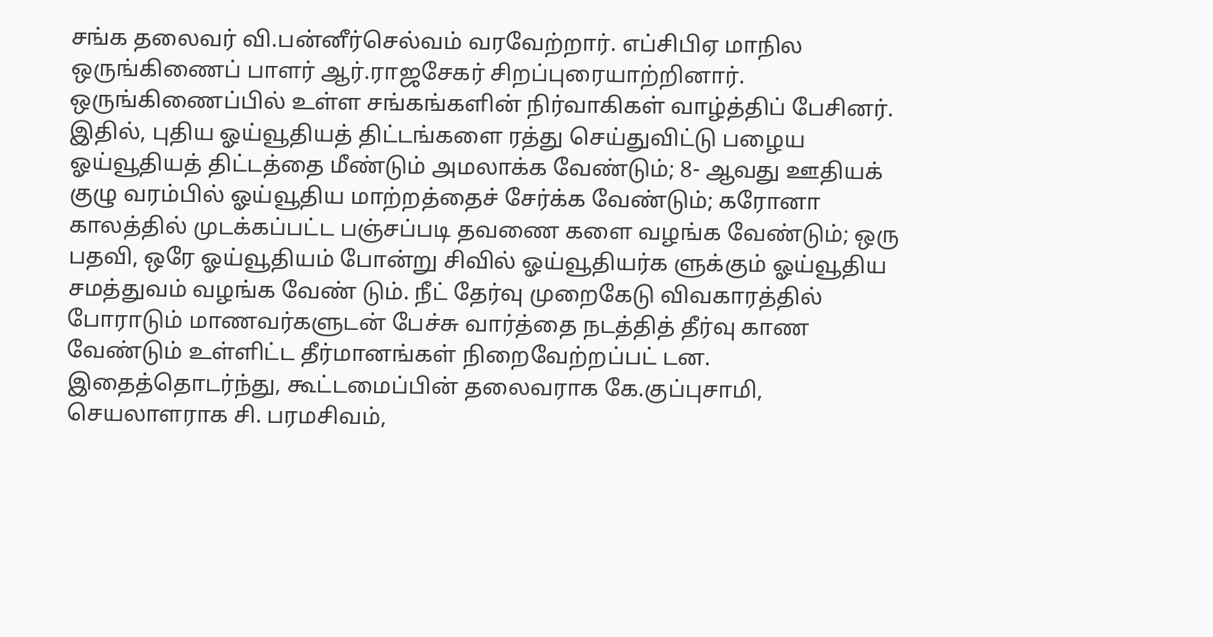சங்க தலைவர் வி.பன்னீர்செல்வம் வரவேற்றார். எப்சிபிஏ மாநில ஒருங்கிணைப் பாளர் ஆர்.ராஜசேகர் சிறப்புரையாற்றினார். ஒருங்கிணைப்பில் உள்ள சங்கங்களின் நிர்வாகிகள் வாழ்த்திப் பேசினர். இதில், புதிய ஓய்வூதியத் திட்டங்களை ரத்து செய்துவிட்டு பழைய ஓய்வூதியத் திட்டத்தை மீண்டும் அமலாக்க வேண்டும்; 8- ஆவது ஊதியக் குழு வரம்பில் ஓய்வூதிய மாற்றத்தைச் சேர்க்க வேண்டும்; கரோனா காலத்தில் முடக்கப்பட்ட பஞ்சப்படி தவணை களை வழங்க வேண்டும்; ஒரு பதவி, ஒரே ஓய்வூதியம் போன்று சிவில் ஓய்வூதியர்க ளுக்கும் ஓய்வூதிய சமத்துவம் வழங்க வேண் டும். நீட் தேர்வு முறைகேடு விவகாரத்தில் போராடும் மாணவர்களுடன் பேச்சு வார்த்தை நடத்தித் தீர்வு காண வேண்டும் உள்ளிட்ட தீர்மானங்கள் நிறைவேற்றப்பட் டன. இதைத்தொடர்ந்து, கூட்டமைப்பின் தலைவராக கே.குப்புசாமி, செயலாளராக சி. பரமசிவம்,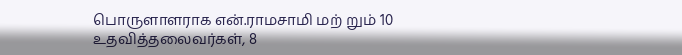பொருளாளராக என்.ராமசாமி மற் றும் 10 உதவித்தலைவர்கள், 8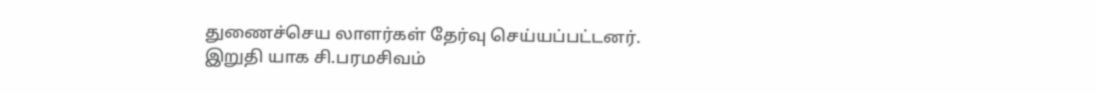துணைச்செய லாளர்கள் தேர்வு செய்யப்பட்டனர். இறுதி யாக சி.பரமசிவம்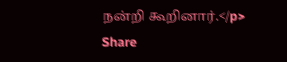நன்றி கூறினார்.</p>
Share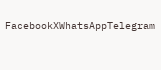FacebookXWhatsAppTelegram